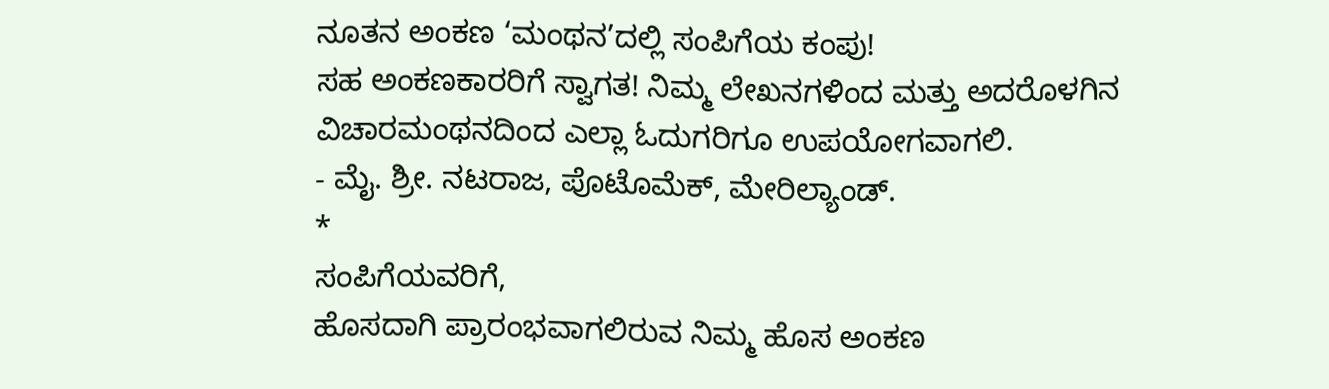ನೂತನ ಅಂಕಣ ‘ಮಂಥನ’ದಲ್ಲಿ ಸಂಪಿಗೆಯ ಕಂಪು!
ಸಹ ಅಂಕಣಕಾರರಿಗೆ ಸ್ವಾಗತ! ನಿಮ್ಮ ಲೇಖನಗಳಿಂದ ಮತ್ತು ಅದರೊಳಗಿನ ವಿಚಾರಮಂಥನದಿಂದ ಎಲ್ಲಾ ಓದುಗರಿಗೂ ಉಪಯೋಗವಾಗಲಿ.
- ಮೈ. ಶ್ರೀ. ನಟರಾಜ, ಪೊಟೊಮೆಕ್, ಮೇರಿಲ್ಯಾಂಡ್.
*
ಸಂಪಿಗೆಯವರಿಗೆ,
ಹೊಸದಾಗಿ ಪ್ರಾರಂಭವಾಗಲಿರುವ ನಿಮ್ಮ ಹೊಸ ಅಂಕಣ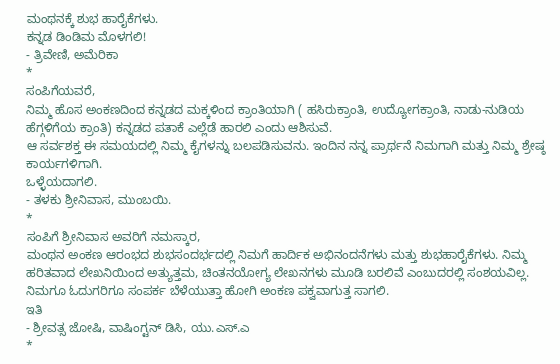ಮಂಥನಕ್ಕೆ ಶುಭ ಹಾರೈಕೆಗಳು.
ಕನ್ನಡ ಡಿಂಡಿಮ ಮೊಳಗಲಿ!
- ತ್ರಿವೇಣಿ, ಅಮೆರಿಕಾ
*
ಸಂಪಿಗೆಯವರೆ,
ನಿಮ್ಮ ಹೊಸ ಅಂಕಣದಿಂದ ಕನ್ನಡದ ಮಕ್ಕಳಿಂದ ಕ್ರಾಂತಿಯಾಗಿ ( ಹಸಿರುಕ್ರಾಂತಿ, ಉದ್ಯೋಗಕ್ರಾಂತಿ, ನಾಡು-ನುಡಿಯ ಹೆಗ್ಗಳಿಗೆಯ ಕ್ರಾಂತಿ) ಕನ್ನಡದ ಪತಾಕೆ ಎಲ್ಲೆಡೆ ಹಾರಲಿ ಎಂದು ಆಶಿಸುವೆ.
ಆ ಸರ್ವಶಕ್ತ ಈ ಸಮಯದಲ್ಲಿ ನಿಮ್ಮ ಕೈಗಳನ್ನು ಬಲಪಡಿಸುವನು. ಇಂದಿನ ನನ್ನ ಪ್ರಾರ್ಥನೆ ನಿಮಗಾಗಿ ಮತ್ತು ನಿಮ್ಮ ಶ್ರೇಷ್ಠ ಕಾರ್ಯಗಳಿಗಾಗಿ.
ಒಳ್ಳೆಯದಾಗಲಿ.
- ತಳಕು ಶ್ರೀನಿವಾಸ, ಮುಂಬಯಿ.
*
ಸಂಪಿಗೆ ಶ್ರೀನಿವಾಸ ಅವರಿಗೆ ನಮಸ್ಕಾರ,
ಮಂಥನ ಅಂಕಣ ಆರಂಭದ ಶುಭಸಂದರ್ಭದಲ್ಲಿ ನಿಮಗೆ ಹಾರ್ದಿಕ ಅಭಿನಂದನೆಗಳು ಮತ್ತು ಶುಭಹಾರೈಕೆಗಳು. ನಿಮ್ಮ ಹರಿತವಾದ ಲೇಖನಿಯಿಂದ ಅತ್ಯುತ್ತಮ, ಚಿಂತನಯೋಗ್ಯ ಲೇಖನಗಳು ಮೂಡಿ ಬರಲಿವೆ ಎಂಬುದರಲ್ಲಿ ಸಂಶಯವಿಲ್ಲ. ನಿಮಗೂ ಓದುಗರಿಗೂ ಸಂಪರ್ಕ ಬೆಳೆಯುತ್ತಾ ಹೋಗಿ ಅಂಕಣ ಪಕ್ವವಾಗುತ್ತ ಸಾಗಲಿ.
ಇತಿ
- ಶ್ರೀವತ್ಸ ಜೋಷಿ, ವಾಷಿಂಗ್ಟನ್ ಡಿಸಿ, ಯು.ಎಸ್.ಎ
*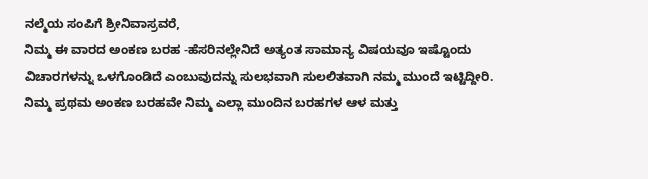ನಲ್ಮೆಯ ಸಂಪಿಗೆ ಶ್ರೀನಿವಾಸ್ರವರೆ,
ನಿಮ್ಮ ಈ ವಾರದ ಅಂಕಣ ಬರಹ -ಹೆಸರಿನಲ್ಲೇನಿದೆ ಅತ್ಯಂತ ಸಾಮಾನ್ಯ ವಿಷಯವೂ ಇಷ್ಟೊಂದು ವಿಚಾರಗಳನ್ನು ಒಳಗೊಂಡಿದೆ ಎಂಬುವುದನ್ನು ಸುಲಭವಾಗಿ ಸುಲಲಿತವಾಗಿ ನಮ್ಮ ಮುಂದೆ ಇಟ್ಟಿದ್ದೀರಿ.
ನಿಮ್ಮ ಪ್ರಥಮ ಅಂಕಣ ಬರಹವೇ ನಿಮ್ಮ ಎಲ್ಲಾ ಮುಂದಿನ ಬರಹಗಳ ಆಳ ಮತ್ತು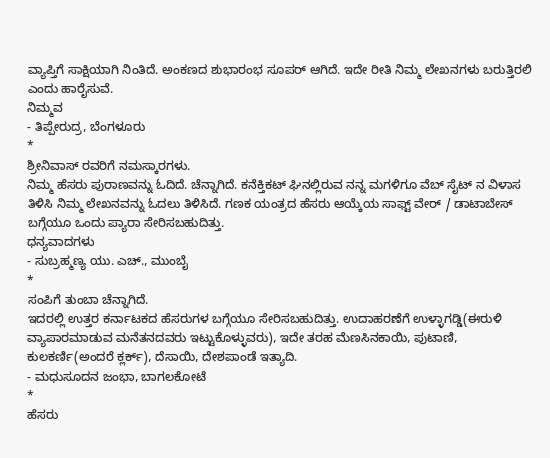ವ್ಯಾಪ್ತಿಗೆ ಸಾಕ್ಷಿಯಾಗಿ ನಿಂತಿದೆ. ಅಂಕಣದ ಶುಭಾರಂಭ ಸೂಪರ್ ಆಗಿದೆ. ಇದೇ ರೀತಿ ನಿಮ್ಮ ಲೇಖನಗಳು ಬರುತ್ತಿರಲಿ ಎಂದು ಹಾರೈಸುವೆ.
ನಿಮ್ಮವ
- ತಿಪ್ಪೇರುದ್ರ, ಬೆಂಗಳೂರು
*
ಶ್ರೀನಿವಾಸ್ ರವರಿಗೆ ನಮಸ್ಕಾರಗಳು.
ನಿಮ್ಮ ಹೆಸರು ಪುರಾಣವನ್ನು ಓದಿದೆ. ಚೆನ್ನಾಗಿದೆ. ಕನೆಕ್ತಿಕಟ್ ಘಿನಲ್ಲಿರುವ ನನ್ನ ಮಗಳಿಗೂ ವೆಬ್ ಸೈಟ್ ನ ವಿಳಾಸ ತಿಳಿಸಿ ನಿಮ್ಮ ಲೇಖನವನ್ನು ಓದಲು ತಿಳಿಸಿದೆ. ಗಣಕ ಯಂತ್ರದ ಹೆಸರು ಆಯ್ಕೆಯ ಸಾಫ್ಟ್ ವೇರ್ / ಡಾಟಾಬೇಸ್ ಬಗ್ಗೆಯೂ ಒಂದು ಪ್ಯಾರಾ ಸೇರಿಸಬಹುದಿತ್ತು.
ಧನ್ಯವಾದಗಳು
- ಸುಬ್ರಹ್ಮಣ್ಯ ಯು. ಎಚ್., ಮುಂಬೈ
*
ಸಂಪಿಗೆ ತುಂಬಾ ಚೆನ್ನಾಗಿದೆ.
ಇದರಲ್ಲಿ ಉತ್ತರ ಕರ್ನಾಟಕದ ಹೆಸರುಗಳ ಬಗ್ಗೆಯೂ ಸೇರಿಸಬಹುದಿತ್ತು. ಉದಾಹರಣೆಗೆ ಉಳ್ಳಾಗಡ್ಡಿ(ಈರುಳಿ ವ್ಯಾಪಾರಮಾಡುವ ಮನೆತನದವರು ಇಟ್ಟುಕೊಳ್ಳುವರು), ಇದೇ ತರಹ ಮೆಣಸಿನಕಾಯಿ, ಪುಟಾಣಿ, ಕುಲಕರ್ಣಿ(ಅಂದರೆ ಕ್ಲರ್ಕ್), ದೆಸಾಯಿ, ದೇಶಪಾಂಡೆ ಇತ್ಯಾದಿ.
- ಮಧುಸೂದನ ಜಂಭಾ, ಬಾಗಲಕೋಟೆ
*
ಹೆಸರು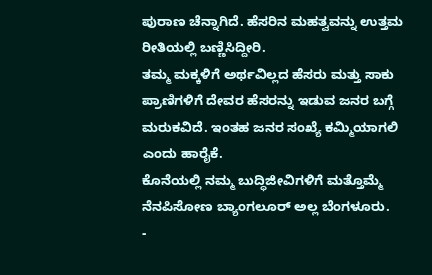ಪುರಾಣ ಚೆನ್ನಾಗಿದೆ. ಹೆಸರಿನ ಮಹತ್ವವನ್ನು ಉತ್ತಮ ರೀತಿಯಲ್ಲಿ ಬಣ್ಣಿಸಿದ್ದೀರಿ.
ತಮ್ಮ ಮಕ್ಕಳಿಗೆ ಅರ್ಥವಿಲ್ಲದ ಹೆಸರು ಮತ್ತು ಸಾಕು ಪ್ರಾಣಿಗಳಿಗೆ ದೇವರ ಹೆಸರನ್ನು ಇಡುವ ಜನರ ಬಗ್ಗೆ ಮರುಕವಿದೆ. ಇಂತಹ ಜನರ ಸಂಖ್ಯೆ ಕಮ್ಮಿಯಾಗಲಿ ಎಂದು ಹಾರೈಕೆ.
ಕೊನೆಯಲ್ಲಿ ನಮ್ಮ ಬುದ್ಧಿಜೀವಿಗಳಿಗೆ ಮತ್ತೊಮ್ಮೆ ನೆನಪಿಸೋಣ ಬ್ಯಾಂಗಲೂರ್ ಅಲ್ಲ ಬೆಂಗಳೂರು.
-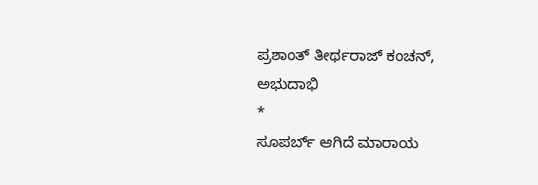ಪ್ರಶಾಂತ್ ತೀರ್ಥರಾಜ್ ಕಂಚನ್, ಅಭುದಾಭಿ
*
ಸೂಪರ್ಬ್ ಆಗಿದೆ ಮಾರಾಯ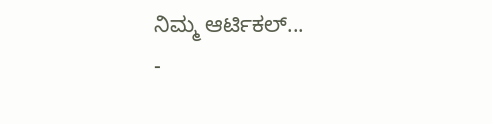ನಿಮ್ಮ ಆರ್ಟಿಕಲ್...
-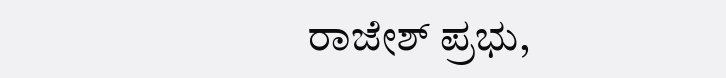ರಾಜೇಶ್ ಪ್ರಭು,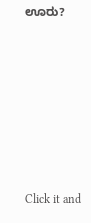ಊರು?












Click it and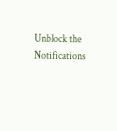Unblock the Notifications